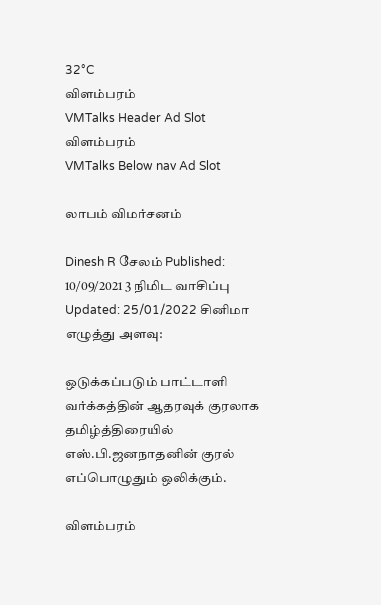32°C
விளம்பரம்
VMTalks Header Ad Slot
விளம்பரம்
VMTalks Below nav Ad Slot

லாபம் விமர்சனம்

Dinesh R சேலம் Published: 10/09/2021 3 நிமிட வாசிப்பு Updated: 25/01/2022 சினிமா
எழுத்து அளவு:

ஒடுக்கப்படும் பாட்டாளி வர்க்கத்தின் ஆதரவுக் குரலாக தமிழ்த்திரையில் எஸ்.பி.ஜனநாதனின் குரல் எப்பொழுதும் ஒலிக்கும்.

விளம்பரம்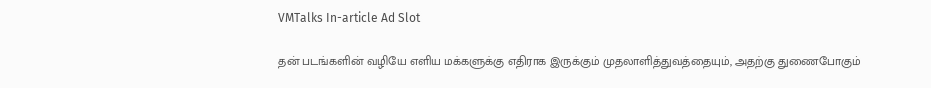VMTalks In-article Ad Slot

தன் படங்களின் வழியே எளிய மக்களுக்கு எதிராக இருக்கும் முதலாளித்துவத்தையும், அதற்கு துணைபோகும்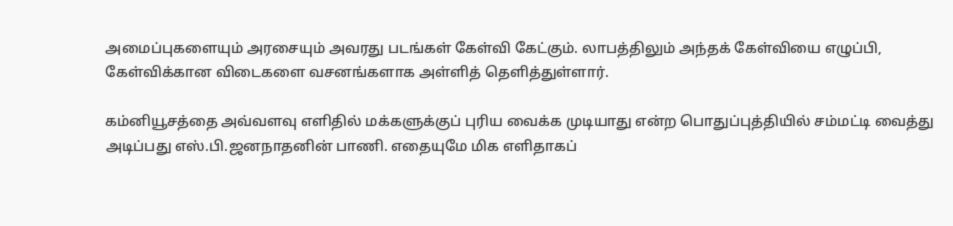அமைப்புகளையும் அரசையும் அவரது படங்கள் கேள்வி கேட்கும். லாபத்திலும் அந்தக் கேள்வியை எழுப்பி, கேள்விக்கான விடைகளை வசனங்களாக அள்ளித் தெளித்துள்ளார்.

கம்னியூசத்தை அவ்வளவு எளிதில் மக்களுக்குப் புரிய வைக்க முடியாது என்ற பொதுப்புத்தியில் சம்மட்டி வைத்து அடிப்பது எஸ்.பி.ஜனநாதனின் பாணி. எதையுமே மிக எளிதாகப்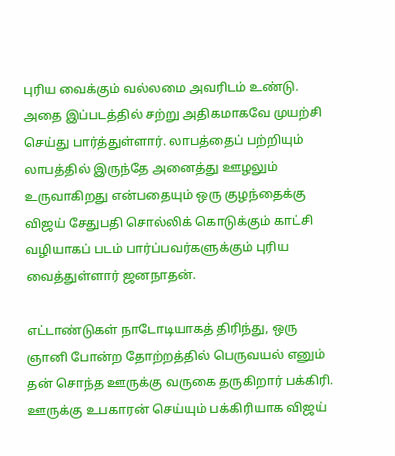புரிய வைக்கும் வல்லமை அவரிடம் உண்டு. அதை இப்படத்தில் சற்று அதிகமாகவே முயற்சி செய்து பார்த்துள்ளார். லாபத்தைப் பற்றியும் லாபத்தில் இருந்தே அனைத்து ஊழலும் உருவாகிறது என்பதையும் ஒரு குழந்தைக்கு விஜய் சேதுபதி சொல்லிக் கொடுக்கும் காட்சி வழியாகப் படம் பார்ப்பவர்களுக்கும் புரிய வைத்துள்ளார் ஜனநாதன்.

எட்டாண்டுகள் நாடோடியாகத் திரிந்து, ஒரு ஞானி போன்ற தோற்றத்தில் பெருவயல் எனும் தன் சொந்த ஊருக்கு வருகை தருகிறார் பக்கிரி. ஊருக்கு உபகாரன் செய்யும் பக்கிரியாக விஜய்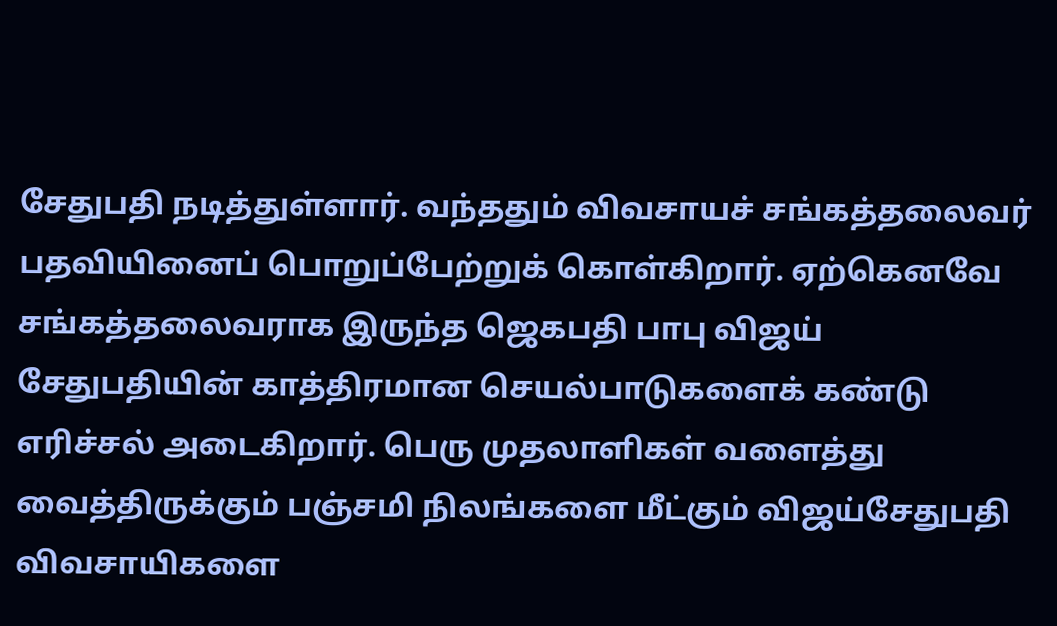சேதுபதி நடித்துள்ளார். வந்ததும் விவசாயச் சங்கத்தலைவர் பதவியினைப் பொறுப்பேற்றுக் கொள்கிறார். ஏற்கெனவே சங்கத்தலைவராக இருந்த ஜெகபதி பாபு விஜய் சேதுபதியின் காத்திரமான செயல்பாடுகளைக் கண்டு எரிச்சல் அடைகிறார். பெரு முதலாளிகள் வளைத்து வைத்திருக்கும் பஞ்சமி நிலங்களை மீட்கும் விஜய்சேதுபதி விவசாயிகளை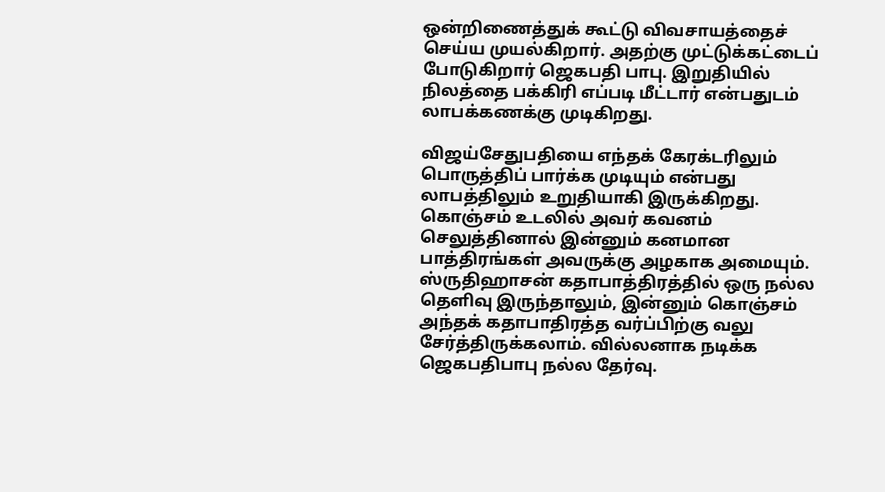ஒன்றிணைத்துக் கூட்டு விவசாயத்தைச் செய்ய முயல்கிறார். அதற்கு முட்டுக்கட்டைப் போடுகிறார் ஜெகபதி பாபு. இறுதியில் நிலத்தை பக்கிரி எப்படி மீட்டார் என்பதுடம் லாபக்கணக்கு முடிகிறது.

விஜய்சேதுபதியை எந்தக் கேரக்டரிலும் பொருத்திப் பார்க்க முடியும் என்பது லாபத்திலும் உறுதியாகி இருக்கிறது. கொஞ்சம் உடலில் அவர் கவனம் செலுத்தினால் இன்னும் கனமான பாத்திரங்கள் அவருக்கு அழகாக அமையும். ஸ்ருதிஹாசன் கதாபாத்திரத்தில் ஒரு நல்ல தெளிவு இருந்தாலும், இன்னும் கொஞ்சம் அந்தக் கதாபாதிரத்த வர்ப்பிற்கு வலு சேர்த்திருக்கலாம். வில்லனாக நடிக்க ஜெகபதிபாபு நல்ல தேர்வு.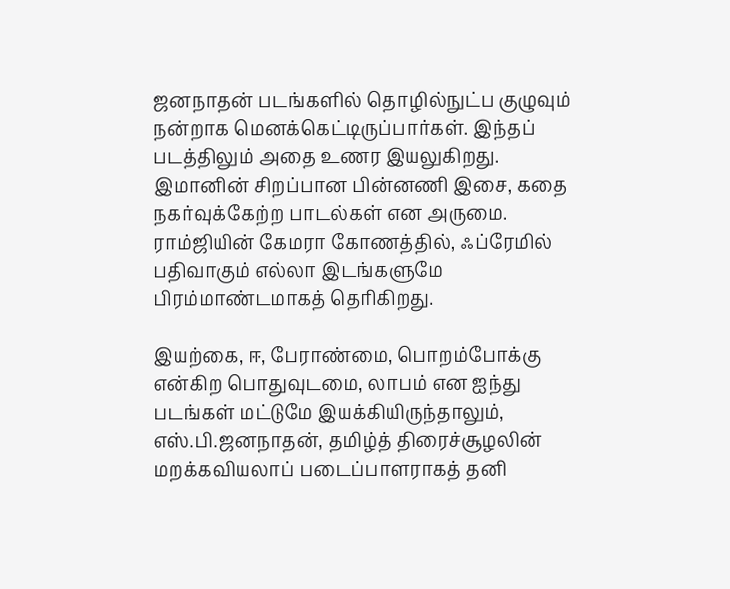ஜனநாதன் படங்களில் தொழில்நுட்ப குழுவும் நன்றாக மெனக்கெட்டிருப்பார்கள். இந்தப் படத்திலும் அதை உணர இயலுகிறது. இமானின் சிறப்பான பின்னணி இசை, கதை நகர்வுக்கேற்ற பாடல்கள் என அருமை. ராம்ஜியின் கேமரா கோணத்தில், ஃப்ரேமில் பதிவாகும் எல்லா இடங்களுமே பிரம்மாண்டமாகத் தெரிகிறது.

இயற்கை, ஈ, பேராண்மை, பொறம்போக்கு என்கிற பொதுவுடமை, லாபம் என ஐந்து படங்கள் மட்டுமே இயக்கியிருந்தாலும், எஸ்.பி.ஜனநாதன், தமிழ்த் திரைச்சூழலின் மறக்கவியலாப் படைப்பாளராகத் தனி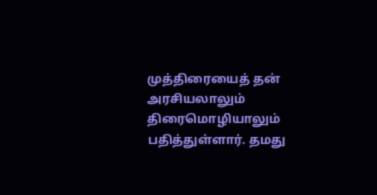முத்திரையைத் தன் அரசியலாலும் திரைமொழியாலும் பதித்துள்ளார். தமது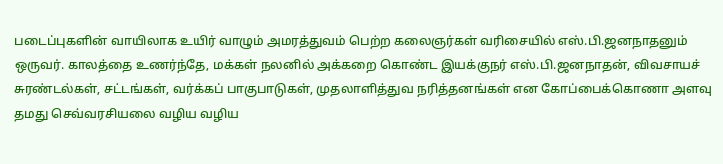படைப்புகளின் வாயிலாக உயிர் வாழும் அமரத்துவம் பெற்ற கலைஞர்கள் வரிசையில் எஸ்.பி.ஜனநாதனும் ஒருவர். காலத்தை உணர்ந்தே, மக்கள் நலனில் அக்கறை கொண்ட இயக்குநர் எஸ்.பி.ஜனநாதன், விவசாயச் சுரண்டல்கள், சட்டங்கள், வர்க்கப் பாகுபாடுகள், முதலாளித்துவ நரித்தனங்கள் என கோப்பைக்கொணா அளவு தமது செவ்வரசியலை வழிய வழிய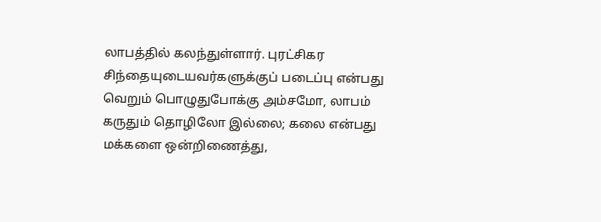லாபத்தில் கலந்துள்ளார். புரட்சிகர சிந்தையுடையவர்களுக்குப் படைப்பு என்பது வெறும் பொழுதுபோக்கு அம்சமோ, லாபம் கருதும் தொழிலோ இல்லை; கலை என்பது மக்களை ஒன்றிணைத்து,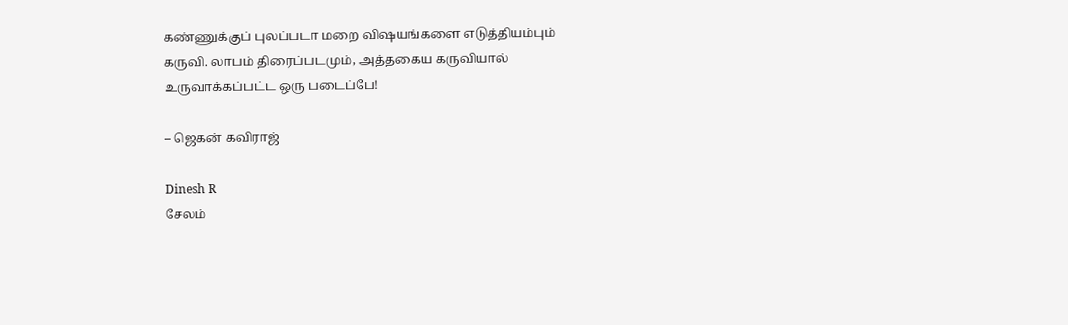கண்ணுக்குப் புலப்படா மறை விஷயங்களை எடுத்தியம்பும் கருவி. லாபம் திரைப்படமும், அத்தகைய கருவியால் உருவாக்கப்பட்ட ஒரு படைப்பே!

– ஜெகன் கவிராஜ்

Dinesh R
சேலம்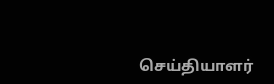செய்தியாளர்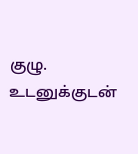குழு. உடனுக்குடன்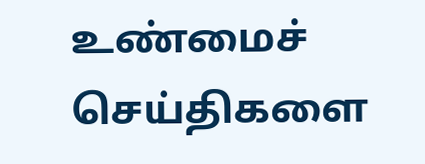உண்மைச் செய்திகளை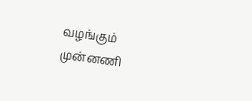வழங்கும் முன்னணி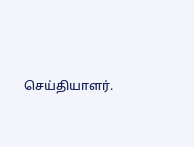செய்தியாளர்.